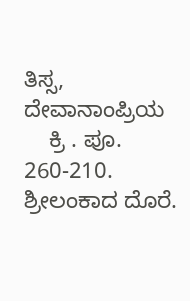ತಿಸ್ಸ, ದೇವಾನಾಂಪ್ರಿಯ
    ಕ್ರಿ . ಪೂ. 260-210. ಶ್ರೀಲಂಕಾದ ದೊರೆ.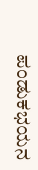ಪಂಡುಕಭಯನ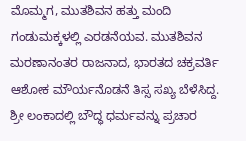ಮೊಮ್ಮಗ, ಮುತಶಿವನ ಹತ್ತು ಮಂದಿ ಗಂಡುಮಕ್ಕಳಲ್ಲಿ ಎರಡನೆಯವ. ಮುತಶಿವನ ಮರಣಾನಂತರ ರಾಜನಾದ, ಭಾರತದ ಚಕ್ರವರ್ತಿ ಆಶೋಕ ಮೌರ್ಯನೊಡನೆ ತಿಸ್ಸ ಸಖ್ಯ ಬೆಳೆಸಿದ್ದ. ಶ್ರೀ ಲಂಕಾದಲ್ಲಿ ಬೌದ್ಧ ಧರ್ಮವನ್ನು ಪ್ರಚಾರ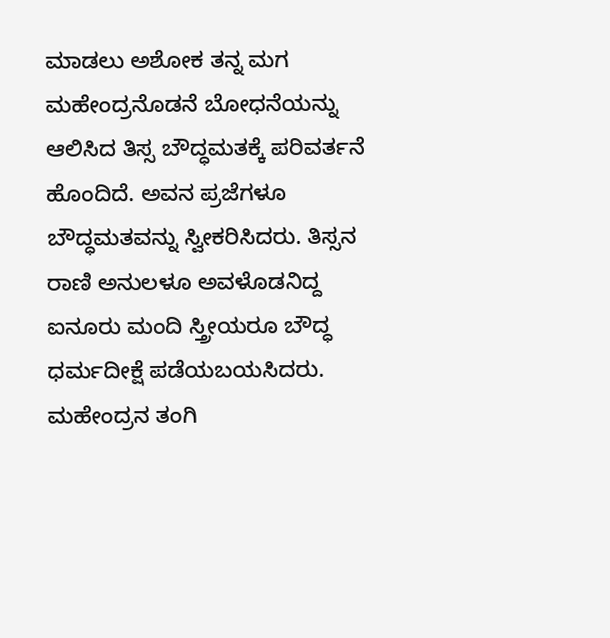ಮಾಡಲು ಅಶೋಕ ತನ್ನ ಮಗ ಮಹೇಂದ್ರನೊಡನೆ ಬೋಧನೆಯನ್ನು ಆಲಿಸಿದ ತಿಸ್ಸ ಬೌದ್ಧಮತಕ್ಕೆ ಪರಿವರ್ತನೆ ಹೊಂದಿದೆ. ಅವನ ಪ್ರಜೆಗಳೂ ಬೌದ್ಧಮತವನ್ನು ಸ್ವೀಕರಿಸಿದರು. ತಿಸ್ಸನ ರಾಣಿ ಅನುಲಳೂ ಅವಳೊಡನಿದ್ದ ಐನೂರು ಮಂದಿ ಸ್ತ್ರೀಯರೂ ಬೌದ್ಧ ಧರ್ಮದೀಕ್ಷೆ ಪಡೆಯಬಯಸಿದರು. ಮಹೇಂದ್ರನ ತಂಗಿ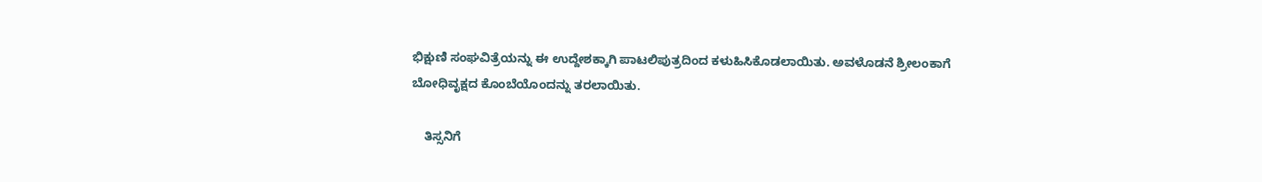ಭಿಕ್ಷುಣಿ ಸಂಘವಿತ್ರೆಯನ್ನು ಈ ಉದ್ದೇಶಕ್ಕಾಗಿ ಪಾಟಲಿಪುತ್ರದಿಂದ ಕಳುಹಿಸಿಕೊಡಲಾಯಿತು. ಅವಳೊಡನೆ ಶ್ರೀಲಂಕಾಗೆ ಬೋಧಿವೃಕ್ಷದ ಕೊಂಬೆಯೊಂದನ್ನು ತರಲಾಯಿತು.

    ತಿಸ್ಸನಿಗೆ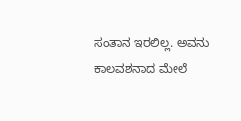ಸಂತಾನ ಇರಲಿಲ್ಲ. ಅವನು ಕಾಲವಶನಾದ ಮೇಲೆ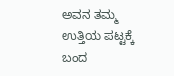ಅವನ ತಮ್ಮ ಉತ್ತಿಯ ಪಟ್ಟಕ್ಕೆ ಬಂದ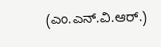(ಎಂ.ಎನ್.ವಿ.ಆರ್.)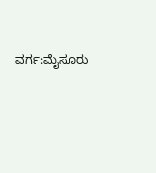ವರ್ಗ:ಮೈಸೂರು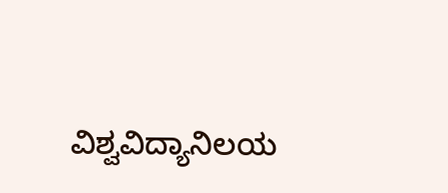ವಿಶ್ವವಿದ್ಯಾನಿಲಯ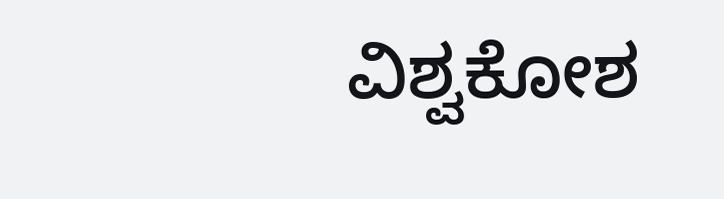ವಿಶ್ವಕೋಶ